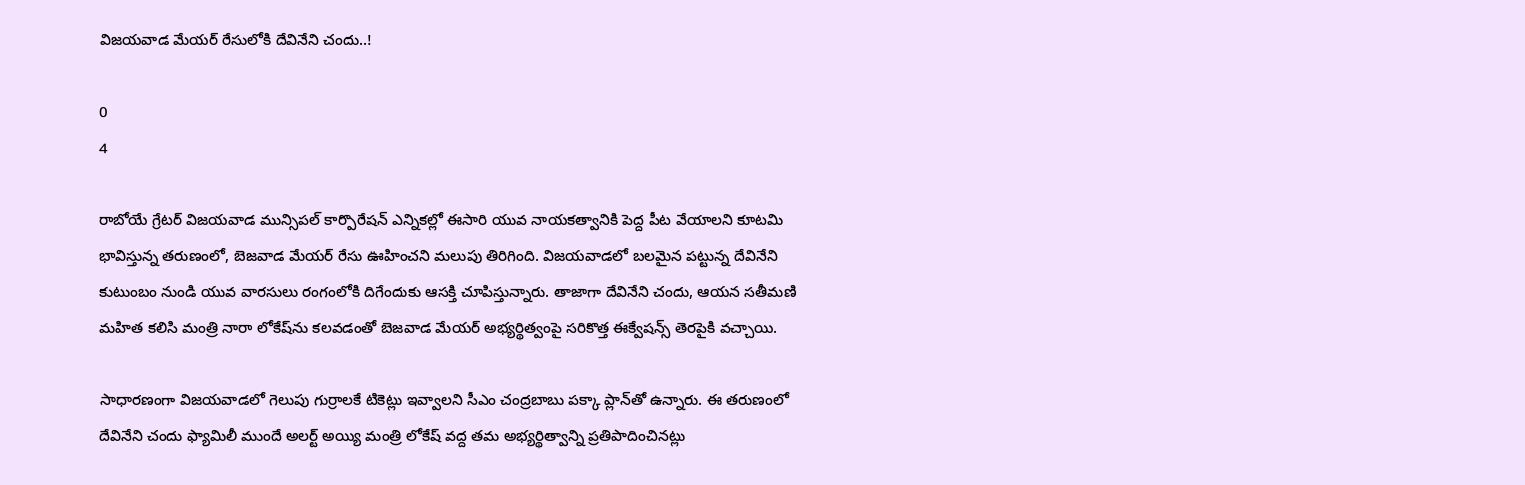విజయవాడ మేయర్ రేసులోకి దేవినేని చందు..!

0
4

రాబోయే గ్రేటర్ విజయవాడ మున్సిపల్ కార్పొరేషన్ ఎన్నికల్లో ఈసారి యువ నాయకత్వానికి పెద్ద పీట వేయాలని కూటమి భావిస్తున్న తరుణంలో, బెజవాడ మేయర్ రేసు ఊహించని మలుపు తిరిగింది. విజయవాడలో బలమైన పట్టున్న దేవినేని కుటుంబం నుండి యువ వారసులు రంగంలోకి దిగేందుకు ఆసక్తి చూపిస్తున్నారు. తాజాగా దేవినేని చందు, ఆయన సతీమణి మహిత కలిసి మంత్రి నారా లోకేష్‌ను కలవడంతో బెజవాడ మేయర్ అభ్యర్థిత్వంపై సరికొత్త ఈక్వేషన్స్ తెరపైకి వచ్చాయి.

సాధారణంగా విజయవాడలో గెలుపు గుర్రాలకే టికెట్లు ఇవ్వాలని సీఎం చంద్రబాబు పక్కా ప్లాన్‌తో ఉన్నారు. ఈ తరుణంలో దేవినేని చందు ఫ్యామిలీ ముందే అలర్ట్ అయ్యి మంత్రి లోకేష్ వద్ద తమ అభ్యర్థిత్వాన్ని ప్రతిపాదించినట్లు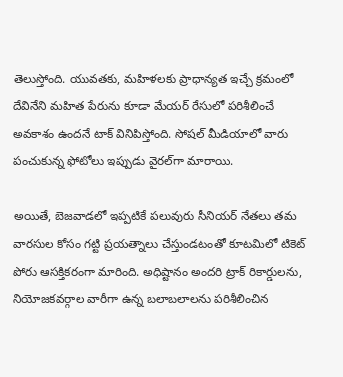తెలుస్తోంది. యువతకు, మహిళలకు ప్రాధాన్యత ఇచ్చే క్రమంలో దేవినేని మహిత పేరును కూడా మేయర్ రేసులో పరిశీలించే అవకాశం ఉందనే టాక్ వినిపిస్తోంది. సోషల్ మీడియాలో వారు పంచుకున్న ఫోటోలు ఇప్పుడు వైరల్‌గా మారాయి.

అయితే, బెజవాడలో ఇప్పటికే పలువురు సీనియర్ నేతలు తమ వారసుల కోసం గట్టి ప్రయత్నాలు చేస్తుండటంతో కూటమిలో టికెట్ పోరు ఆసక్తికరంగా మారింది. అధిష్టానం అందరి ట్రాక్ రికార్డులను, నియోజకవర్గాల వారీగా ఉన్న బలాబలాలను పరిశీలించిన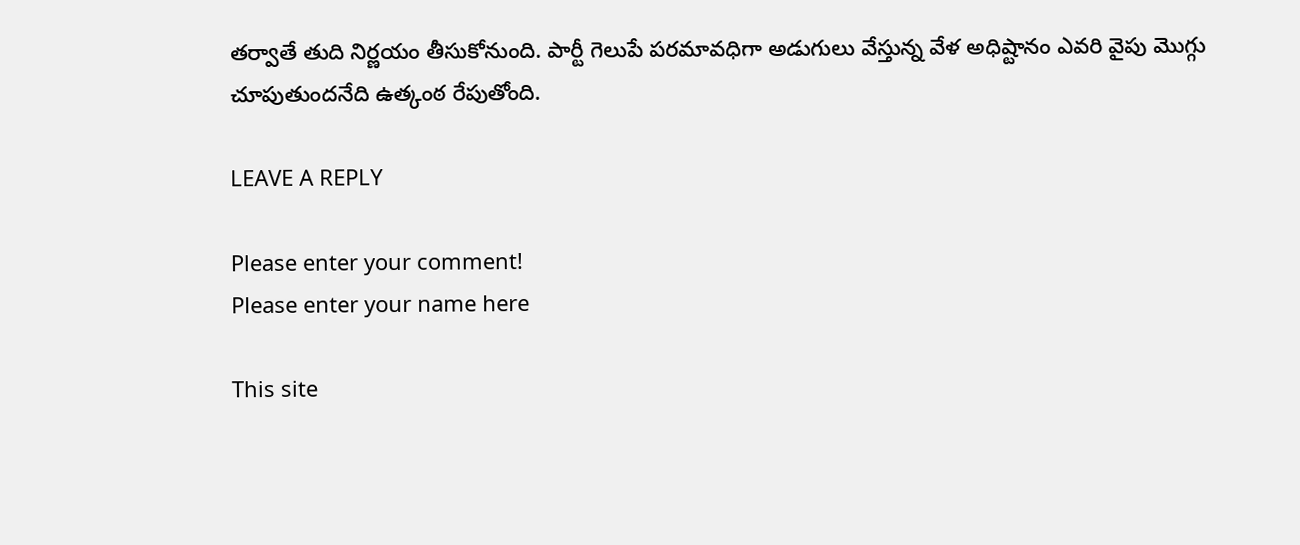తర్వాతే తుది నిర్ణయం తీసుకోనుంది. పార్టీ గెలుపే పరమావధిగా అడుగులు వేస్తున్న వేళ అధిష్టానం ఎవరి వైపు మొగ్గు చూపుతుందనేది ఉత్కంఠ రేపుతోంది.

LEAVE A REPLY

Please enter your comment!
Please enter your name here

This site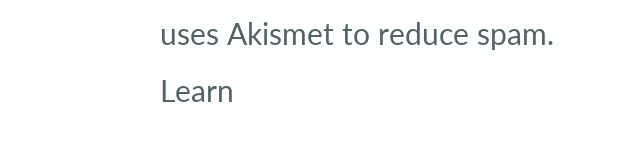uses Akismet to reduce spam. Learn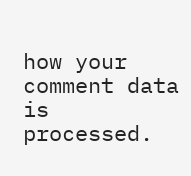how your comment data is processed.